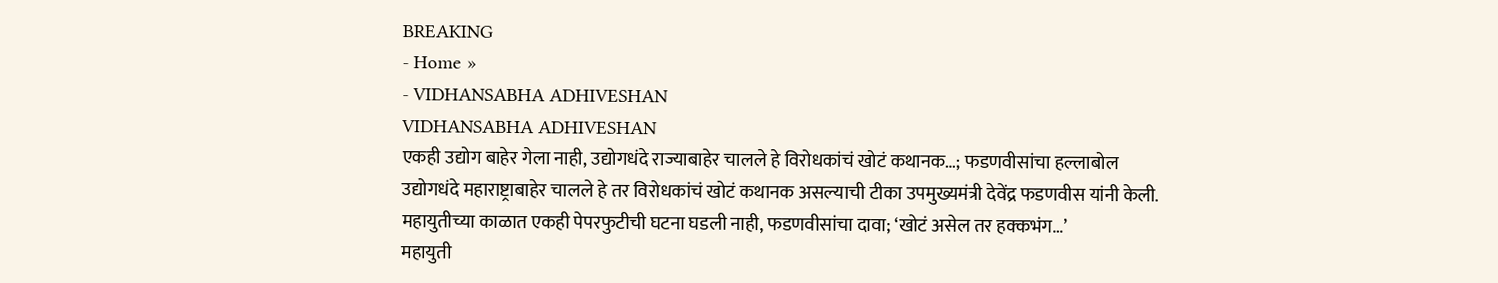BREAKING
- Home »
- VIDHANSABHA ADHIVESHAN
VIDHANSABHA ADHIVESHAN
एकही उद्योग बाहेर गेला नाही, उद्योगधंदे राज्याबाहेर चालले हे विरोधकांचं खोटं कथानक…; फडणवीसांचा हल्लाबोल
उद्योगधंदे महाराष्ट्राबाहेर चालले हे तर विरोधकांचं खोटं कथानक असल्याची टीका उपमुख्यमंत्री देवेंद्र फडणवीस यांनी केली.
महायुतीच्या काळात एकही पेपरफुटीची घटना घडली नाही, फडणवीसांचा दावा; ‘खोटं असेल तर हक्कभंग…’
महायुती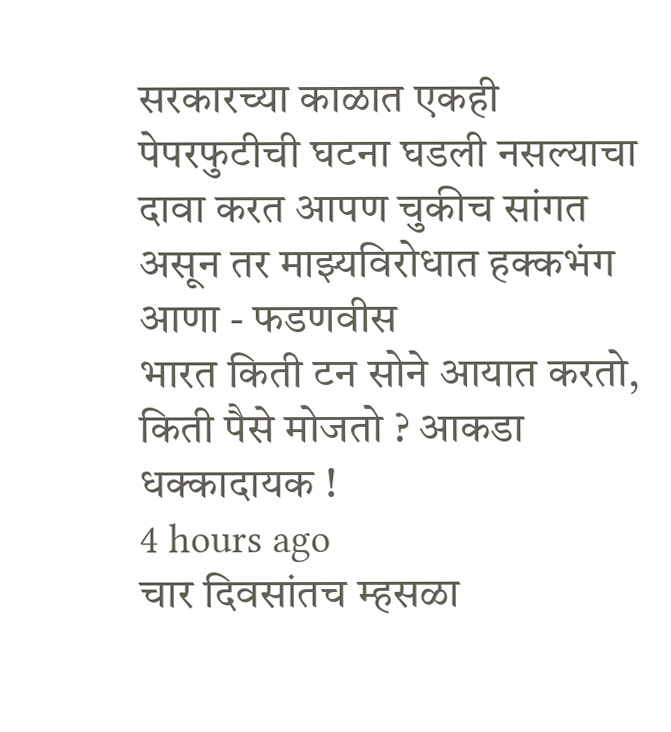सरकारच्या काळात एकही पेपरफुटीची घटना घडली नसल्याचा दावा करत आपण चुकीच सांगत असून तर माझ्यविरोधात हक्कभंग आणा - फडणवीस
भारत किती टन सोने आयात करतो, किती पैसे मोजतो ? आकडा धक्कादायक !
4 hours ago
चार दिवसांतच म्हसळा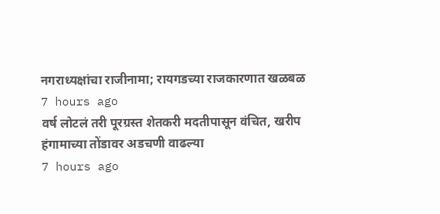नगराध्यक्षांचा राजीनामा; रायगडच्या राजकारणात खळबळ
7 hours ago
वर्ष लोटलं तरी पूरग्रस्त शेतकरी मदतीपासून वंचित, खरीप हंगामाच्या तोंडावर अडचणी वाढल्या
7 hours ago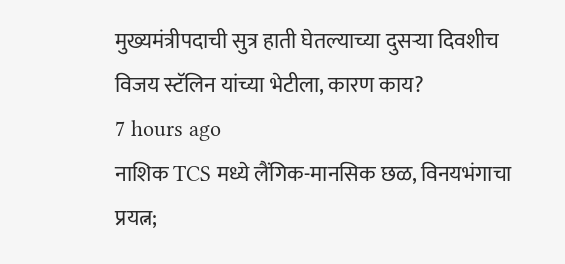मुख्यमंत्रीपदाची सुत्र हाती घेतल्याच्या दुसऱ्या दिवशीच विजय स्टॅलिन यांच्या भेटीला, कारण काय?
7 hours ago
नाशिक TCS मध्ये लैंगिक-मानसिक छळ, विनयभंगाचा प्रयत्न;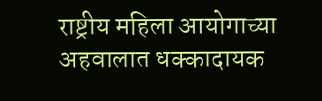राष्ट्रीय महिला आयोगाच्या अहवालात धक्कादायक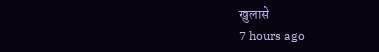खुलासे
7 hours ago